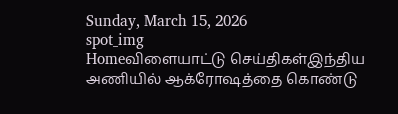Sunday, March 15, 2026
spot_img
Homeவிளையாட்டு செய்திகள்இந்திய அணியில் ஆக்ரோஷத்தை கொண்டு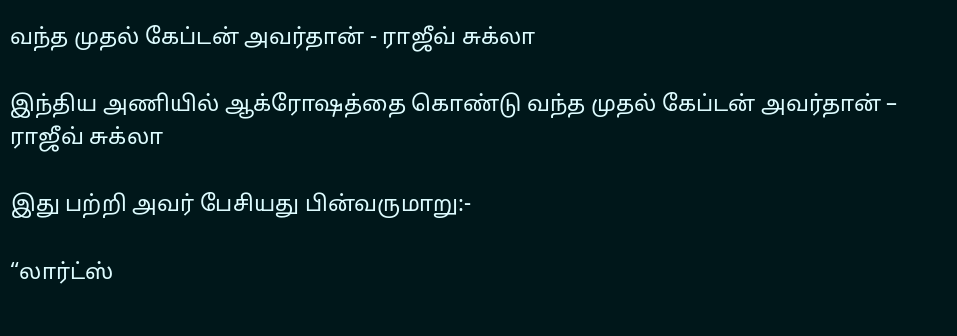வந்த முதல் கேப்டன் அவர்தான் - ராஜீவ் சுக்லா

இந்திய அணியில் ஆக்ரோஷத்தை கொண்டு வந்த முதல் கேப்டன் அவர்தான் – ராஜீவ் சுக்லா

இது பற்றி அவர் பேசியது பின்வருமாறு:-

“லார்ட்ஸ்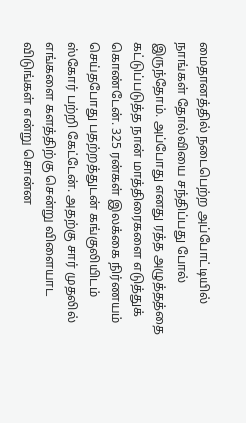மைதானத்தில் நடைபெற்ற அப்போட்டியில் நாங்கள் தோல்வியை சந்திப்பது போல் இருந்தோம். அப்போது எனது ரத்த அழுத்தத்தை கட்டுப்படுத்த நான் மாத்திரைகளை எடுத்துக் கொண்டேன். 325 ரன்கள் இலக்கை நிர்ணயம் செய்தபோது பதற்றத்துடன் கங்குலியிடம் ஸ்கோர் பற்றி கேட்டேன். அதற்கு சார் முதலில் எங்களை களத்திற்கு சென்று விளையாட விடுங்கள் என்று சொன்ன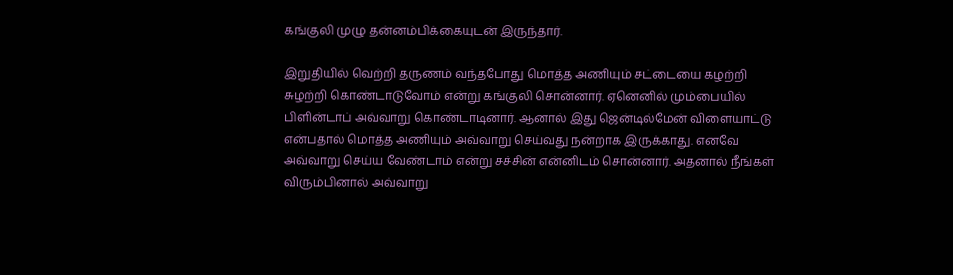கங்குலி முழு தன்னம்பிக்கையுடன் இருந்தார்.

இறுதியில் வெற்றி தருணம் வந்தபோது மொத்த அணியும் சட்டையை கழற்றி சுழற்றி கொண்டாடுவோம் என்று கங்குலி சொன்னார். ஏனெனில் மும்பையில் பிளின்டாப் அவ்வாறு கொண்டாடினார். ஆனால் இது ஜென்டில்மேன் விளையாட்டு என்பதால் மொத்த அணியும் அவ்வாறு செய்வது நன்றாக இருக்காது. எனவே அவ்வாறு செய்ய வேண்டாம் என்று சச்சின் என்னிடம் சொன்னார். அதனால் நீங்கள் விரும்பினால் அவ்வாறு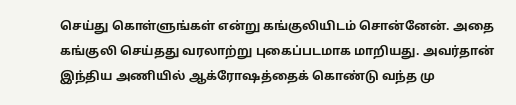செய்து கொள்ளுங்கள் என்று கங்குலியிடம் சொன்னேன். அதை கங்குலி செய்தது வரலாற்று புகைப்படமாக மாறியது. அவர்தான் இந்திய அணியில் ஆக்ரோஷத்தைக் கொண்டு வந்த மு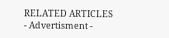RELATED ARTICLES
- Advertisment -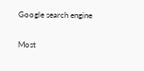Google search engine

Most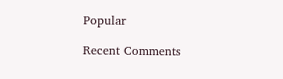Popular

Recent Comments